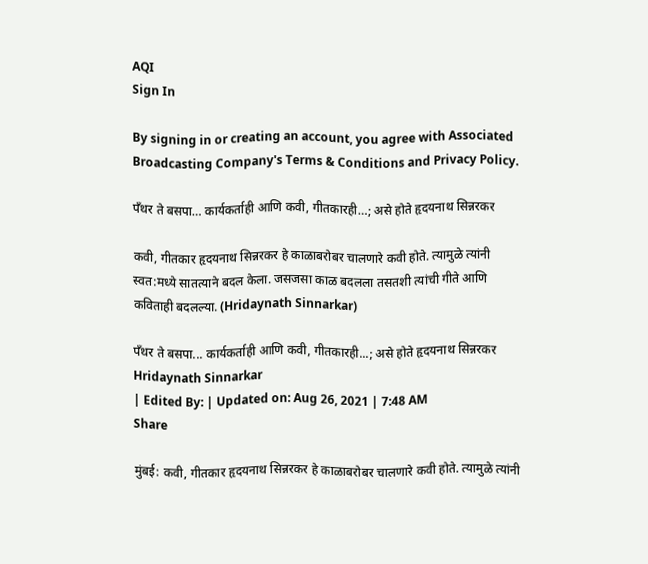AQI
Sign In

By signing in or creating an account, you agree with Associated Broadcasting Company's Terms & Conditions and Privacy Policy.

पँथर ते बसपा… कार्यकर्ताही आणि कवी, गीतकारही…; असे होते हृदयनाथ सिन्नरकर

कवी, गीतकार हृदयनाथ सिन्नरकर हे काळाबरोबर चालणारे कवी होते. त्यामुळे त्यांनी स्वत:मध्ये सातत्याने बदल केला. जसजसा काळ बदलला तसतशी त्यांची गीते आणि कविताही बदलल्या. (Hridaynath Sinnarkar)

पँथर ते बसपा... कार्यकर्ताही आणि कवी, गीतकारही...; असे होते हृदयनाथ सिन्नरकर
Hridaynath Sinnarkar
| Edited By: | Updated on: Aug 26, 2021 | 7:48 AM
Share

मुंबई: कवी, गीतकार हृदयनाथ सिन्नरकर हे काळाबरोबर चालणारे कवी होते. त्यामुळे त्यांनी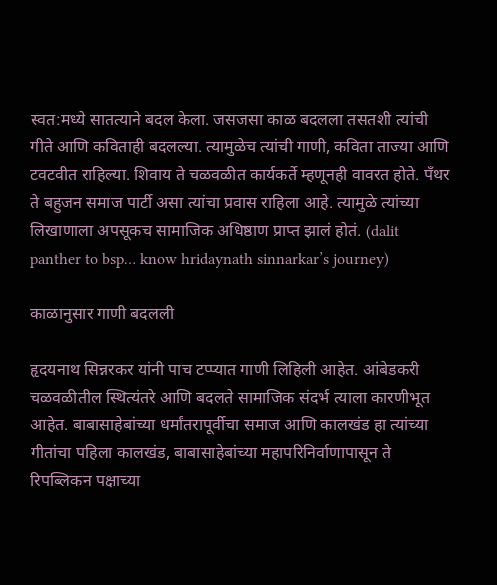स्वत:मध्ये सातत्याने बदल केला. जसजसा काळ बदलला तसतशी त्यांची गीते आणि कविताही बदलल्या. त्यामुळेच त्यांची गाणी, कविता ताज्या आणि टवटवीत राहिल्या. शिवाय ते चळवळीत कार्यकर्ते म्हणूनही वावरत होते. पँथर ते बहुजन समाज पार्टी असा त्यांचा प्रवास राहिला आहे. त्यामुळे त्यांच्या लिखाणाला अपसूकच सामाजिक अधिष्ठाण प्राप्त झालं होतं. (dalit panther to bsp… know hridaynath sinnarkar’s journey)

काळानुसार गाणी बदलली

हृदयनाथ सिन्नरकर यांनी पाच टप्प्यात गाणी लिहिली आहेत. आंबेडकरी चळवळीतील स्थित्यंतरे आणि बदलते सामाजिक संदर्भ त्याला कारणीभूत आहेत. बाबासाहेबांच्या धर्मांतरापूर्वीचा समाज आणि कालखंड हा त्यांच्या गीतांचा पहिला कालखंड, बाबासाहेबांच्या महापरिनिर्वाणापासून ते रिपब्लिकन पक्षाच्या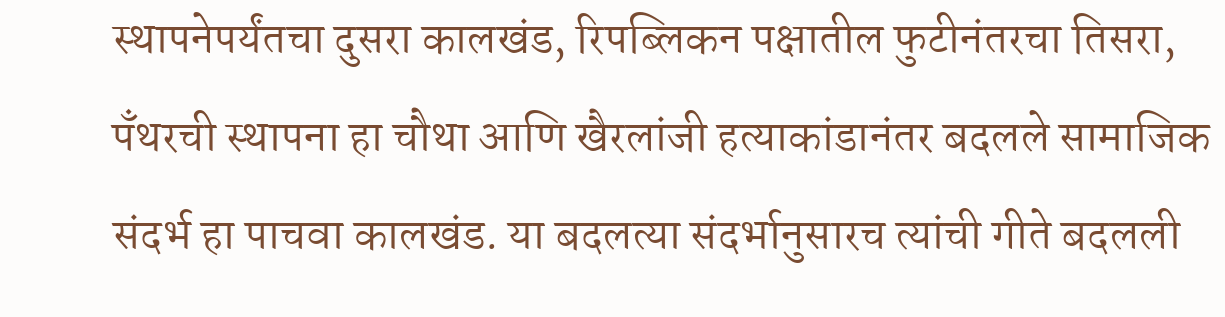स्थापनेपर्यंतचा दुसरा कालखंड, रिपब्लिकन पक्षातील फुटीनंतरचा तिसरा, पँथरची स्थापना हा चौथा आणि खैरलांजी हत्याकांडानंतर बदलले सामाजिक संदर्भ हा पाचवा कालखंड. या बदलत्या संदर्भानुसारच त्यांची गीते बदलली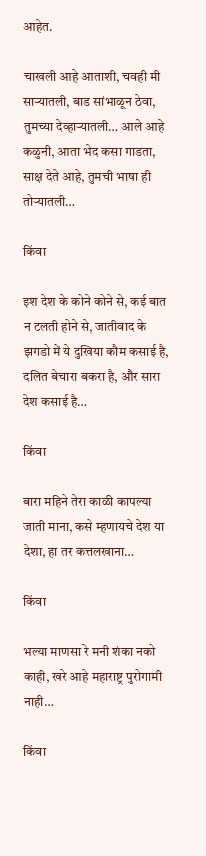आहेत.

चाखली आहे आताशी, चवही मी साऱ्यातली, बाड सांभाळून ठेवा, तुमच्या देव्हाऱ्यातली… आले आहे कळुनी, आता भेद कसा गाडता, साक्ष देते आहे, तुमची भाषा ही तोऱ्यातली…

किंवा

इश देश के कोने कोने से, कई बात न टलती होने से, जातीवाद के झगडो में ये दुखिया कौम कसाई है, दलित बेचारा बकरा है, और सारा देश कसाई है…

किंवा

बारा महिने तेरा काळी कापल्या जाती माना, कसे म्हणायचे देश या देशा, हा तर कत्तलखाना…

किंवा

भल्या माणसा रे मनी शंका नको काही, खरे आहे महाराष्ट्र पुरोगामी नाही…

किंवा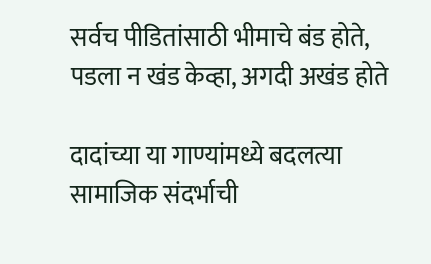सर्वच पीडितांसाठी भीमाचे बंड होते, पडला न खंड केव्हा, अगदी अखंड होते

दादांच्या या गाण्यांमध्ये बदलत्या सामाजिक संदर्भाची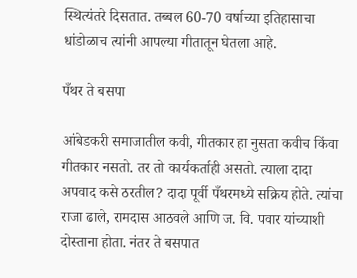स्थित्यंतरे दिसतात. तब्बल 60-70 वर्षाच्या इतिहासाचा धांडोळाच त्यांनी आपल्या गीतातून घेतला आहे.

पँथर ते बसपा

आंबेडकरी समाजातील कवी, गीतकार हा नुसता कवीच किंवा गीतकार नसतो. तर तो कार्यकर्ताही असतो. त्याला दादा अपवाद कसे ठरतील? दादा पूर्वी पँथरमध्ये सक्रिय होते. त्यांचा राजा ढाले, रामदास आठवले आणि ज. वि. पवार यांच्याशी दोस्ताना होता. नंतर ते बसपात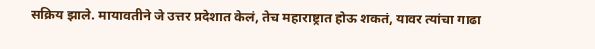सक्रिय झाले. मायावतीने जे उत्तर प्रदेशात केलं, तेच महाराष्ट्रात होऊ शकतं, यावर त्यांचा गाढा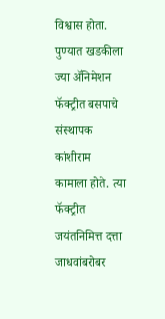विश्वास होता. पुण्यात खडकीला ज्या ॲनिमेशन फॅक्ट्रीत बसपाचे संस्थापक कांशीराम कामाला होते. त्या फॅक्ट्रीत जयंतनिमित्त दत्ता जाधवांबरोबर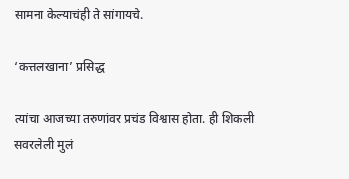सामना केल्याचंही ते सांगायचे.

‘कत्तलखाना’ प्रसिद्ध

त्यांचा आजच्या तरुणांवर प्रचंड विश्वास होता. ही शिकली सवरलेली मुलं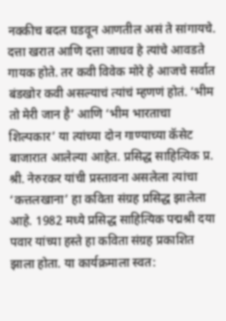नक्कीच बदल घडवून आणतील असं ते सांगायचे. दत्ता खरात आणि दत्ता जाधव हे त्यांचे आवडते गायक होते. तर कवी विवेक मोरे हे आजचे सर्वात बंडखोर कवी असल्याचं त्यांचं म्हणणं होतं. ‘भीम तो मेरी जान है’ आणि ‘भीम भारताचा शिल्पकार’ या त्यांच्या दोन गाण्याच्या कॅसेट बाजारात आलेल्या आहेत. प्रसिद्ध साहित्यिक प्र. श्री. नेरुरकर यांची प्रस्तावना असलेला त्यांचा ‘कत्तलखाना’ हा कविता संग्रह प्रसिद्ध झालेला आहे. 1982 मध्ये प्रसिद्ध साहित्यिक पद्मश्री दया पवार यांच्या हस्ते हा कविता संग्रह प्रकाशित झाला होता. या कार्यक्रमाला स्वत: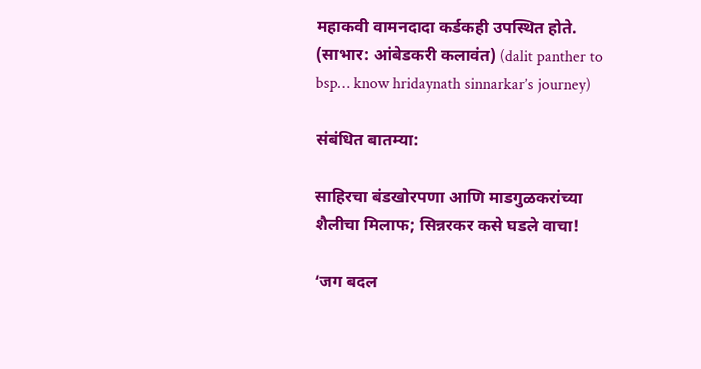महाकवी वामनदादा कर्डकही उपस्थित होते. (साभार: आंबेडकरी कलावंत) (dalit panther to bsp… know hridaynath sinnarkar’s journey)

संबंधित बातम्या:

साहिरचा बंडखोरपणा आणि माडगुळकरांच्या शैलीचा मिलाफ; सिन्नरकर कसे घडले वाचा!

‘जग बदल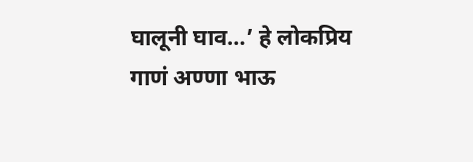घालूनी घाव…’ हे लोकप्रिय गाणं अण्णा भाऊ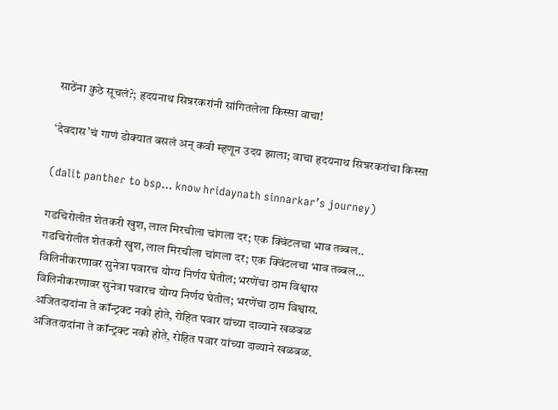साठेंना कुठे सूचलं?; हृदयनाथ सिन्नरकरांनी सांगितलेला किस्सा वाचा!

‘देवदास’चं गाणं डोक्यात बसलं अन् कवी म्हणून उदय झाला; वाचा हृदयनाथ सिन्नरकरांचा किस्सा

(dalit panther to bsp… know hridaynath sinnarkar’s journey)

गडचिरोलीत शेतकरी खुश, लाल मिरचीला चांगला दर; एक क्विंटलचा भाव तब्बल..
गडचिरोलीत शेतकरी खुश, लाल मिरचीला चांगला दर; एक क्विंटलचा भाव तब्बल...
विलिनीकरणावर सुनेत्रा पवारच योग्य निर्णय घेतील; भरणेंचा ठाम विश्वास
विलिनीकरणावर सुनेत्रा पवारच योग्य निर्णय घेतील; भरणेंचा ठाम विश्वास.
अजितदादांना ते कॉन्ट्रक्ट नको होते, रोहित पवार यांच्या दाव्याने खळबळ
अजितदादांना ते कॉन्ट्रक्ट नको होते, रोहित पवार यांच्या दाव्याने खळबळ.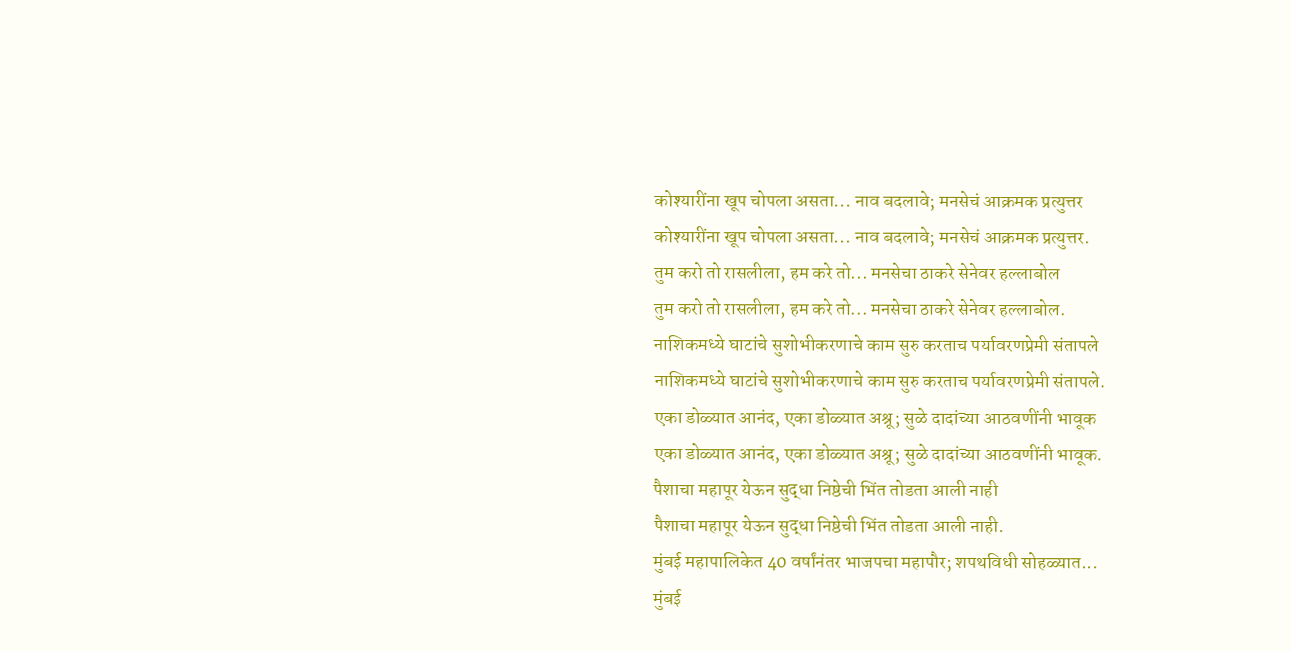कोश्यारींना खूप चोपला असता... नाव बदलावे; मनसेचं आक्रमक प्रत्युत्तर
कोश्यारींना खूप चोपला असता... नाव बदलावे; मनसेचं आक्रमक प्रत्युत्तर.
तुम करो तो रासलीला, हम करे तो... मनसेचा ठाकरे सेनेवर हल्लाबोल
तुम करो तो रासलीला, हम करे तो... मनसेचा ठाकरे सेनेवर हल्लाबोल.
नाशिकमध्ये घाटांचे सुशोभीकरणाचे काम सुरु करताच पर्यावरणप्रेमी संतापले
नाशिकमध्ये घाटांचे सुशोभीकरणाचे काम सुरु करताच पर्यावरणप्रेमी संतापले.
एका डोळ्यात आनंद, एका डोळ्यात अश्रू; सुळे दादांच्या आठवणींनी भावूक
एका डोळ्यात आनंद, एका डोळ्यात अश्रू; सुळे दादांच्या आठवणींनी भावूक.
पैशाचा महापूर येऊन सुद्धा निष्ठेची भिंत तोडता आली नाही
पैशाचा महापूर येऊन सुद्धा निष्ठेची भिंत तोडता आली नाही.
मुंबई महापालिकेत 40 वर्षांनंतर भाजपचा महापौर; शपथविधी सोहळ्यात...
मुंबई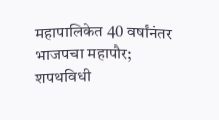महापालिकेत 40 वर्षांनंतर भाजपचा महापौर; शपथविधी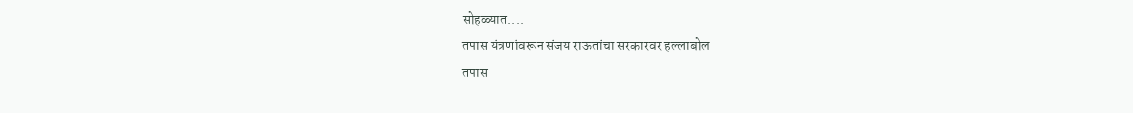सोहळ्यात....
तपास यंत्रणांवरून संजय राऊतांचा सरकारवर हल्लाबोल
तपास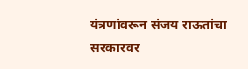यंत्रणांवरून संजय राऊतांचा सरकारवर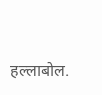हल्लाबोल.